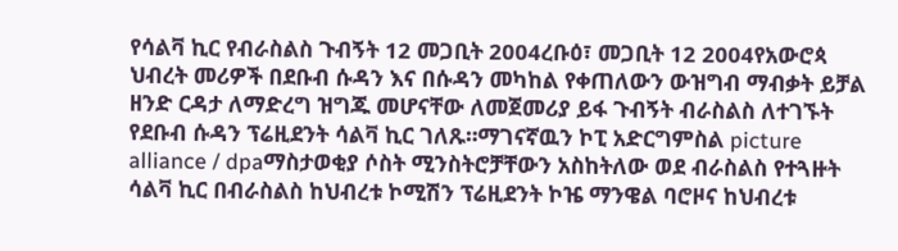የሳልቫ ኪር የብራስልስ ጉብኝት 12 መጋቢት 2004ረቡዕ፣ መጋቢት 12 2004የአውሮጳ ህብረት መሪዎች በደቡብ ሱዳን እና በሱዳን መካከል የቀጠለውን ውዝግብ ማብቃት ይቻል ዘንድ ርዳታ ለማድረግ ዝግጁ መሆናቸው ለመጀመሪያ ይፋ ጉብኝት ብራስልስ ለተገኙት የደቡብ ሱዳን ፕሬዚደንት ሳልቫ ኪር ገለጹ።ማገናኛዉን ኮፒ አድርግምስል picture alliance / dpaማስታወቂያ ሶስት ሚንስትሮቻቸውን አስከትለው ወደ ብራስልስ የተጓዙት ሳልቫ ኪር በብራስልስ ከህብረቱ ኮሚሽን ፕሬዚደንት ኮዤ ማንዌል ባሮዞና ከህብረቱ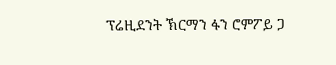ፕሬዚደንት ኽርማን ፋን ሮምፖይ ጋ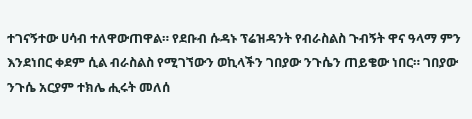ተገናኝተው ሀሳብ ተለዋውጠዋል። የደቡብ ሱዳኑ ፕሬዝዳንት የብራስልስ ጉብኝት ዋና ዓላማ ምን እንደነበር ቀደም ሲል ብራስልስ የሚገኘውን ወኪላችን ገበያው ንጉሴን ጠይቄው ነበር። ገበያው ንጉሴ አርያም ተክሌ ሒሩት መለሰ